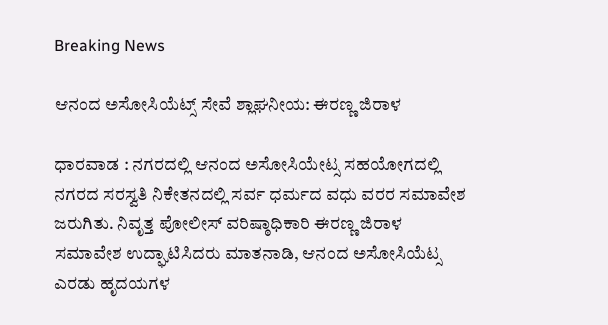Breaking News

ಆನಂದ ಅಸೋಸಿಯೆಟ್ಸ್ ಸೇವೆ ಶ್ಲಾಘನೀಯ: ಈರಣ್ಣ ಜಿರಾಳ

ಧಾರವಾಡ : ನಗರದಲ್ಲಿ ಆನಂದ ಅಸೋಸಿಯೇಟ್ಸ ಸಹಯೋಗದಲ್ಲಿ ನಗರದ ಸರಸ್ವತಿ ನಿಕೇತನದಲ್ಲಿ ಸರ್ವ ಧರ್ಮದ ವಧು ವರರ ಸಮಾವೇಶ ಜರುಗಿತು. ನಿವೃತ್ತ ಪೋಲೀಸ್ ವರಿಷ್ಠಾಧಿಕಾರಿ ಈರಣ್ಣ ಜಿರಾಳ ಸಮಾವೇಶ ಉದ್ಘಾಟಿಸಿದರು ಮಾತನಾಡಿ, ಆನಂದ ಅಸೋಸಿಯೆಟ್ಸ ಎರಡು ಹೃದಯಗಳ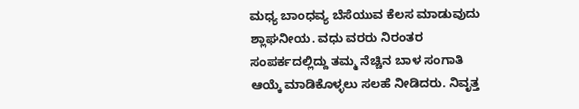ಮಧ್ಯ ಬಾಂಧವ್ಯ ಬೆಸೆಯುವ ಕೆಲಸ ಮಾಡುವುದು ಶ್ಲಾಘನೀಯ. ವಧು ವರರು ನಿರಂತರ ಸಂಪರ್ಕದಲ್ಲಿದ್ದು ತಮ್ಮ ನೆಚ್ಚಿನ ಬಾಳ ಸಂಗಾತಿ ಆಯ್ಕೆ ಮಾಡಿಕೊಳ್ಳಲು ಸಲಹೆ ನೀಡಿದರು. ನಿವೃತ್ತ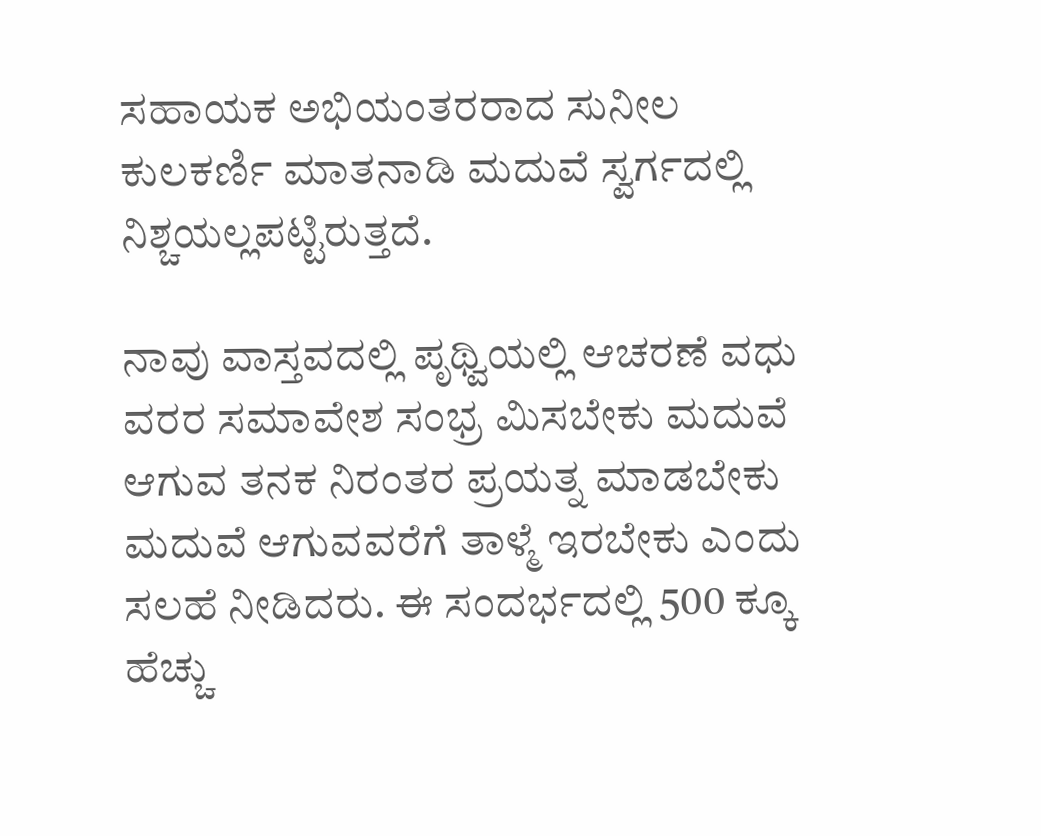ಸಹಾಯಕ ಅಭಿಯಂತರರಾದ ಸುನೀಲ ಕುಲಕರ್ಣಿ ಮಾತನಾಡಿ ಮದುವೆ ಸ್ವರ್ಗದಲ್ಲಿ ನಿಶ್ಚಯಲ್ಲಪಟ್ಟಿರುತ್ತದೆ.

ನಾವು ವಾಸ್ತವದಲ್ಲಿ ಪೃಥ್ವಿಯಲ್ಲಿ ಆಚರಣೆ ವಧು ವರರ ಸಮಾವೇಶ ಸಂಭ್ರ ಮಿಸಬೇಕು ಮದುವೆ ಆಗುವ ತನಕ ನಿರಂತರ ಪ್ರಯತ್ನ ಮಾಡಬೇಕು ಮದುವೆ ಆಗುವವರೆಗೆ ತಾಳ್ಮೆ ಇರಬೇಕು ಎಂದು ಸಲಹೆ ನೀಡಿದರು. ಈ ಸಂದರ್ಭದಲ್ಲಿ 500 ಕ್ಕೂ ಹೆಚ್ಚು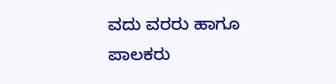ವದು ವರರು ಹಾಗೂ ಪಾಲಕರು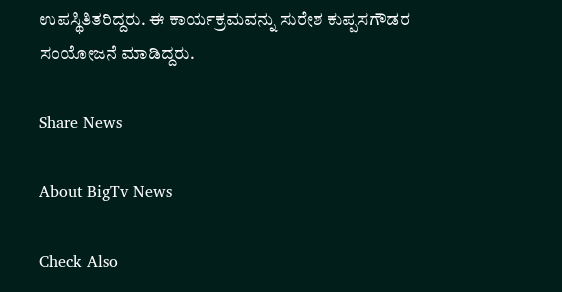ಉಪಸ್ಥಿತಿತರಿದ್ದರು. ಈ ಕಾರ್ಯಕ್ರಮವನ್ನು ಸುರೇಶ ಕುಪ್ಪಸಗೌಡರ ಸಂಯೋಜನೆ ಮಾಡಿದ್ದರು.

Share News

About BigTv News

Check Also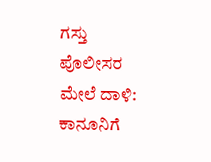ಗಸ್ತು ಪೊಲೀಸರ ಮೇಲೆ ದಾಳಿ: ಕಾನೂನಿಗೆ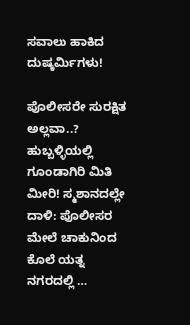ಸವಾಲು ಹಾಕಿದ ದುಷ್ಕರ್ಮಿಗಳು!

ಪೊಲೀಸರೇ ಸುರಕ್ಷಿತ ಅಲ್ಲವಾ..? ಹುಬ್ಬಳ್ಳಿಯಲ್ಲಿ ಗೂಂಡಾಗಿರಿ ಮಿತಿ ಮೀರಿ! ಸ್ಮಶಾನದಲ್ಲೇ ದಾಳಿ: ಪೊಲೀಸರ ಮೇಲೆ ಚಾಕುನಿಂದ ಕೊಲೆ ಯತ್ನ ನಗರದಲ್ಲಿ …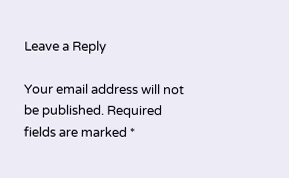Leave a Reply

Your email address will not be published. Required fields are marked *